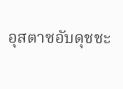อุสตาซอับดุชชะ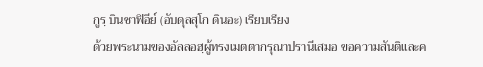กูรฺ บินชาฟิอีย์ (อับดุลสุโก ดินอะ) เรียบเรียง
ด้วยพระนามของอัลลอฮฺผู้ทรงเมตตากรุณาปรานีเสมอ ขอความสันติและค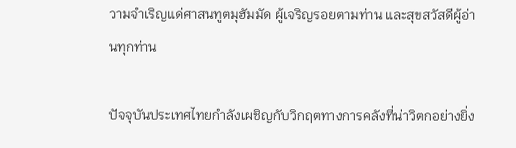วามจำเริญแด่ศาสนทูตมุฮัมมัด ผู้เจริญรอยตามท่าน และสุขสวัสดีผู้อ่านทุกท่าน

ปัจจุบันประเทศไทยกำลังเผชิญกับวิกฤตทางการคลังที่น่าวิตกอย่างยิ่ง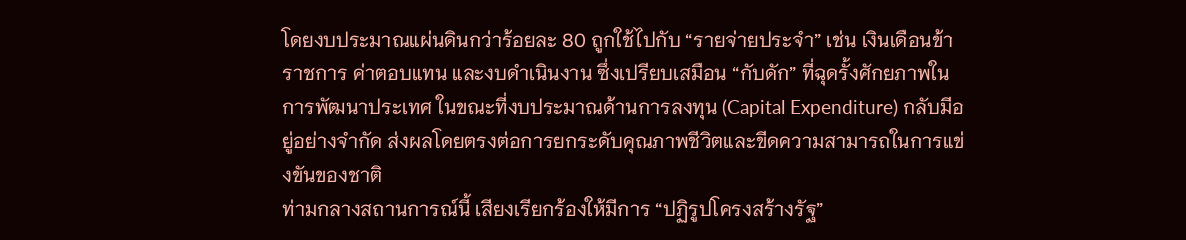โดยงบประมาณแผ่นดินกว่าร้อยละ 80 ถูกใช้ไปกับ “รายจ่ายประจำ” เช่น เงินเดือนข้าราชการ ค่าตอบแทน และงบดำเนินงาน ซึ่งเปรียบเสมือน “กับดัก” ที่ฉุดรั้งศักยภาพในการพัฒนาประเทศ ในขณะที่งบประมาณด้านการลงทุน (Capital Expenditure) กลับมีอยู่อย่างจำกัด ส่งผลโดยตรงต่อการยกระดับคุณภาพชีวิตและขีดความสามารถในการแข่งขันของชาติ
ท่ามกลางสถานการณ์นี้ เสียงเรียกร้องให้มีการ “ปฏิรูปโครงสร้างรัฐ”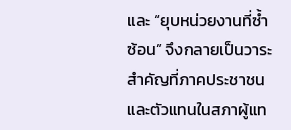และ “ยุบหน่วยงานที่ซ้ำซ้อน” จึงกลายเป็นวาระสำคัญที่ภาคประชาชนและตัวแทนในสภาผู้แท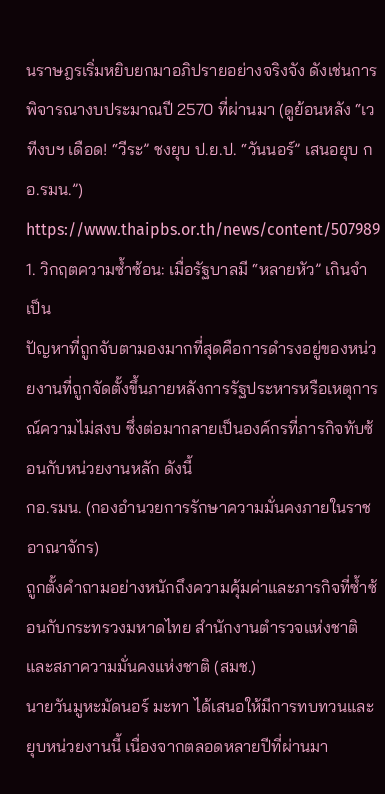นราษฎรเริ่มหยิบยกมาอภิปรายอย่างจริงจัง ดังเช่นการพิจารณางบประมาณปี 2570 ที่ผ่านมา (ดูย้อนหลัง “เวทีงบฯ เดือด! “วีระ” ชงยุบ ป.ย.ป. “วันนอร์” เสนอยุบ กอ.รมน.”)
https://www.thaipbs.or.th/news/content/507989
1. วิกฤตความซ้ำซ้อน: เมื่อรัฐบาลมี “หลายหัว” เกินจำเป็น
ปัญหาที่ถูกจับตามองมากที่สุดคือการดำรงอยู่ของหน่วยงานที่ถูกจัดตั้งขึ้นภายหลังการรัฐประหารหรือเหตุการณ์ความไม่สงบ ซึ่งต่อมากลายเป็นองค์กรที่ภารกิจทับซ้อนกับหน่วยงานหลัก ดังนี้
กอ.รมน. (กองอำนวยการรักษาความมั่นคงภายในราชอาณาจักร)
ถูกตั้งคำถามอย่างหนักถึงความคุ้มค่าและภารกิจที่ซ้ำซ้อนกับกระทรวงมหาดไทย สำนักงานตำรวจแห่งชาติ และสภาความมั่นคงแห่งชาติ (สมช.)
นายวันมูหะมัดนอร์ มะทา ได้เสนอให้มีการทบทวนและยุบหน่วยงานนี้ เนื่องจากตลอดหลายปีที่ผ่านมา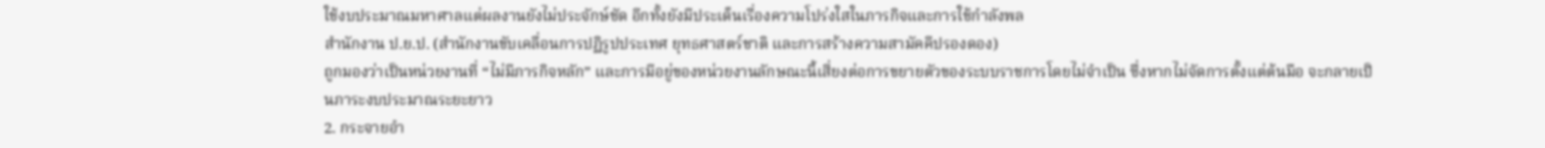ใช้งบประมาณมหาศาลแต่ผลงานยังไม่ประจักษ์ชัด อีกทั้งยังมีประเด็นเรื่องความโปร่งใสในภารกิจและการใช้กำลังพล
สำนักงาน ป.ย.ป. (สำนักงานขับเคลื่อนการปฏิรูปประเทศ ยุทธศาสตร์ชาติ และการสร้างความสามัคคีปรองดอง)
ถูกมองว่าเป็นหน่วยงานที่ “ไม่มีภารกิจหลัก” และการมีอยู่ของหน่วยงานลักษณะนี้เสี่ยงต่อการขยายตัวของระบบราชการโดยไม่จำเป็น ซึ่งหากไม่จัดการตั้งแต่ต้นมือ จะกลายเป็นภาระงบประมาณระยะยาว
2. กระจายอำ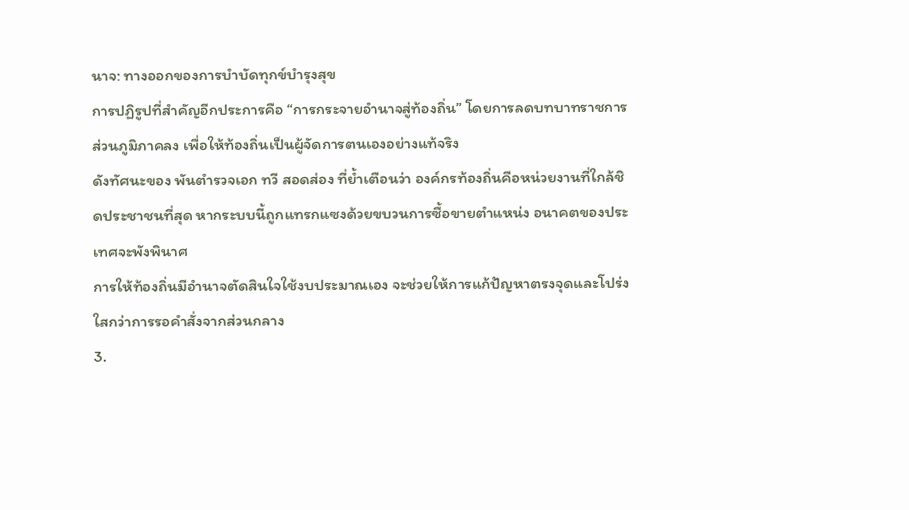นาจ: ทางออกของการบำบัดทุกข์บำรุงสุข
การปฏิรูปที่สำคัญอีกประการคือ “การกระจายอำนาจสู่ท้องถิ่น” โดยการลดบทบาทราชการส่วนภูมิภาคลง เพื่อให้ท้องถิ่นเป็นผู้จัดการตนเองอย่างแท้จริง
ดังทัศนะของ พันตำรวจเอก ทวี สอดส่อง ที่ย้ำเตือนว่า องค์กรท้องถิ่นคือหน่วยงานที่ใกล้ชิดประชาชนที่สุด หากระบบนี้ถูกแทรกแซงด้วยขบวนการซื้อขายตำแหน่ง อนาคตของประเทศจะพังพินาศ
การให้ท้องถิ่นมีอำนาจตัดสินใจใช้งบประมาณเอง จะช่วยให้การแก้ปัญหาตรงจุดและโปร่งใสกว่าการรอคำสั่งจากส่วนกลาง
3.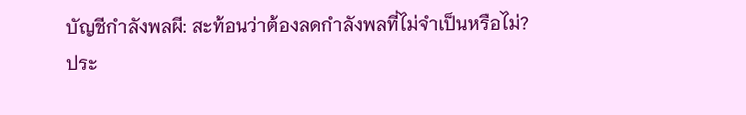บัญชีกำลังพลผี: สะท้อนว่าต้องลดกำลังพลที่ไม่จำเป็นหรือไม่?
ประ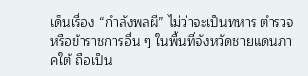เด็นเรื่อง “กำลังพลผี” ไม่ว่าจะเป็นทหาร ตำรวจ หรือข้าราชการอื่น ๆ ในพื้นที่จังหวัดชายแดนภาคใต้ ถือเป็น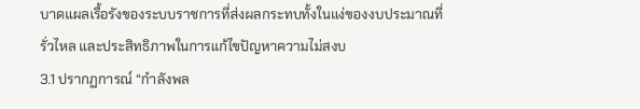บาดแผลเรื้อรังของระบบราชการที่ส่งผลกระทบทั้งในแง่ของงบประมาณที่รั่วไหล และประสิทธิภาพในการแก้ไขปัญหาความไม่สงบ
3.1 ปรากฏการณ์ “กำลังพล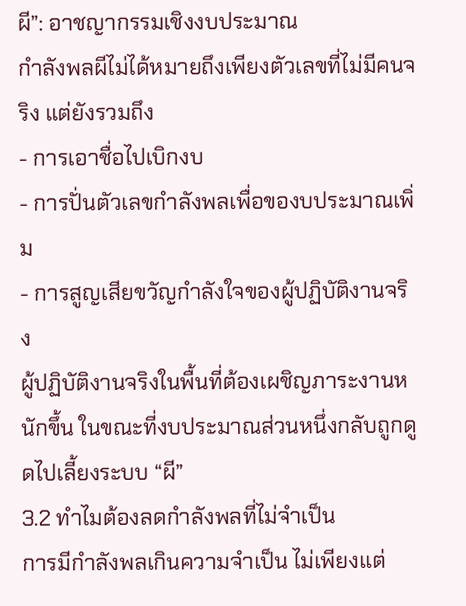ผี”: อาชญากรรมเชิงงบประมาณ
กำลังพลผีไม่ได้หมายถึงเพียงตัวเลขที่ไม่มีคนจริง แต่ยังรวมถึง
- การเอาชื่อไปเบิกงบ
- การปั่นตัวเลขกำลังพลเพื่อของบประมาณเพิ่ม
- การสูญเสียขวัญกำลังใจของผู้ปฏิบัติงานจริง
ผู้ปฏิบัติงานจริงในพื้นที่ต้องเผชิญภาระงานหนักขึ้น ในขณะที่งบประมาณส่วนหนึ่งกลับถูกดูดไปเลี้ยงระบบ “ผี”
3.2 ทำไมต้องลดกำลังพลที่ไม่จำเป็น
การมีกำลังพลเกินความจำเป็น ไม่เพียงแต่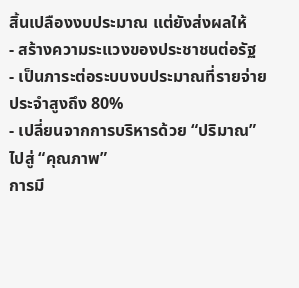สิ้นเปลืองงบประมาณ แต่ยังส่งผลให้
- สร้างความระแวงของประชาชนต่อรัฐ
- เป็นภาระต่อระบบงบประมาณที่รายจ่ายประจำสูงถึง 80%
- เปลี่ยนจากการบริหารด้วย “ปริมาณ” ไปสู่ “คุณภาพ”
การมี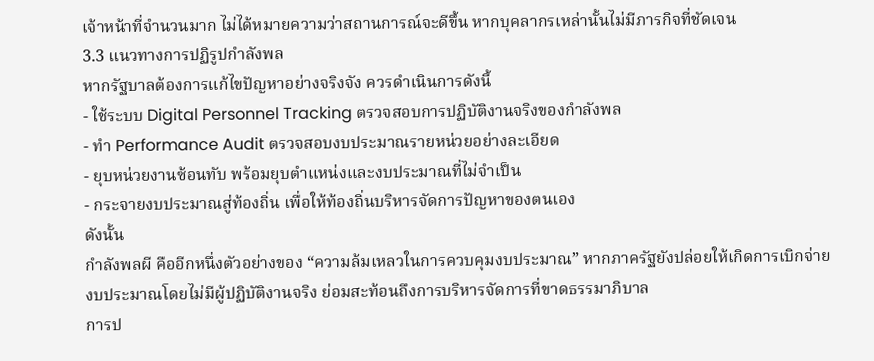เจ้าหน้าที่จำนวนมาก ไม่ได้หมายความว่าสถานการณ์จะดีขึ้น หากบุคลากรเหล่านั้นไม่มีภารกิจที่ชัดเจน
3.3 แนวทางการปฏิรูปกำลังพล
หากรัฐบาลต้องการแก้ไขปัญหาอย่างจริงจัง ควรดำเนินการดังนี้
- ใช้ระบบ Digital Personnel Tracking ตรวจสอบการปฏิบัติงานจริงของกำลังพล
- ทำ Performance Audit ตรวจสอบงบประมาณรายหน่วยอย่างละเอียด
- ยุบหน่วยงานซ้อนทับ พร้อมยุบตำแหน่งและงบประมาณที่ไม่จำเป็น
- กระจายงบประมาณสู่ท้องถิ่น เพื่อให้ท้องถิ่นบริหารจัดการปัญหาของตนเอง
ดังนั้น
กำลังพลผี คืออีกหนึ่งตัวอย่างของ “ความล้มเหลวในการควบคุมงบประมาณ” หากภาครัฐยังปล่อยให้เกิดการเบิกจ่ายงบประมาณโดยไม่มีผู้ปฏิบัติงานจริง ย่อมสะท้อนถึงการบริหารจัดการที่ขาดธรรมาภิบาล
การป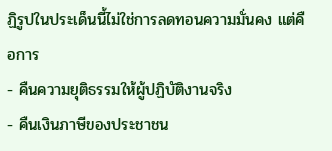ฏิรูปในประเด็นนี้ไม่ใช่การลดทอนความมั่นคง แต่คือการ
- คืนความยุติธรรมให้ผู้ปฏิบัติงานจริง
- คืนเงินภาษีของประชาชน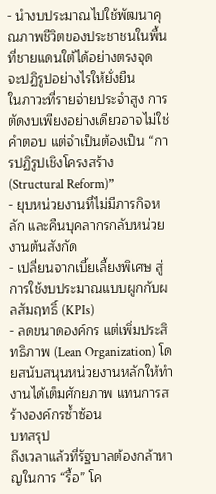- นำงบประมาณไปใช้พัฒนาคุณภาพชีวิตของประชาชนในพื้นที่ชายแดนใต้ได้อย่างตรงจุด
จะปฏิรูปอย่างไรให้ยั่งยืน
ในภาวะที่รายจ่ายประจำสูง การตัดงบเพียงอย่างเดียวอาจไม่ใช่คำตอบ แต่จำเป็นต้องเป็น “การปฏิรูปเชิงโครงสร้าง (Structural Reform)”
- ยุบหน่วยงานที่ไม่มีภารกิจหลัก และคืนบุคลากรกลับหน่วยงานต้นสังกัด
- เปลี่ยนจากเบี้ยเลี้ยงพิเศษ สู่การใช้งบประมาณแบบผูกกับผลสัมฤทธิ์ (KPIs)
- ลดขนาดองค์กร แต่เพิ่มประสิทธิภาพ (Lean Organization) โดยสนับสนุนหน่วยงานหลักให้ทำงานได้เต็มศักยภาพ แทนการสร้างองค์กรซ้ำซ้อน
บทสรุป
ถึงเวลาแล้วที่รัฐบาลต้องกล้าหาญในการ “รื้อ” โค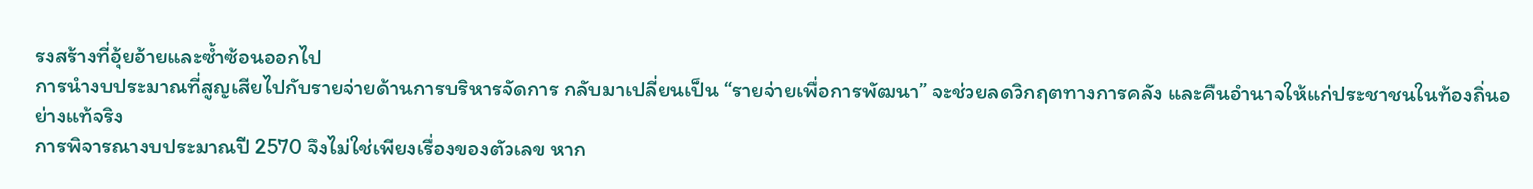รงสร้างที่อุ้ยอ้ายและซ้ำซ้อนออกไป
การนำงบประมาณที่สูญเสียไปกับรายจ่ายด้านการบริหารจัดการ กลับมาเปลี่ยนเป็น “รายจ่ายเพื่อการพัฒนา” จะช่วยลดวิกฤตทางการคลัง และคืนอำนาจให้แก่ประชาชนในท้องถิ่นอย่างแท้จริง
การพิจารณางบประมาณปี 2570 จึงไม่ใช่เพียงเรื่องของตัวเลข หาก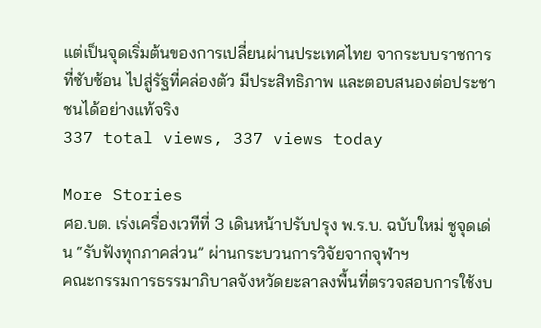แต่เป็นจุดเริ่มต้นของการเปลี่ยนผ่านประเทศไทย จากระบบราชการที่ซับซ้อน ไปสู่รัฐที่คล่องตัว มีประสิทธิภาพ และตอบสนองต่อประชาชนได้อย่างแท้จริง
337 total views, 337 views today

More Stories
ศอ.บต. เร่งเครื่องเวทีที่ 3 เดินหน้าปรับปรุง พ.ร.บ. ฉบับใหม่ ชูจุดเด่น “รับฟังทุกภาคส่วน” ผ่านกระบวนการวิจัยจากจุฬาฯ
คณะกรรมการธรรมาภิบาลจังหวัดยะลาลงพื้นที่ตรวจสอบการใช้งบ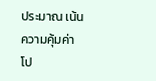ประมาณ เน้นความคุ้มค่า โป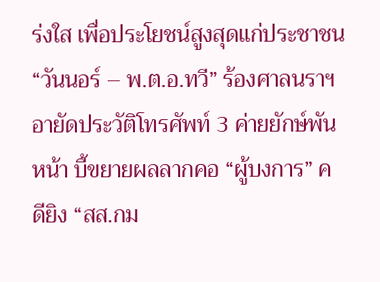ร่งใส เพื่อประโยชน์สูงสุดแก่ประชาชน
“วันนอร์ – พ.ต.อ.ทวี” ร้องศาลนราฯ อายัดประวัติโทรศัพท์ 3 ค่ายยักษ์พันหน้า บี้ขยายผลลากคอ “ผู้บงการ” คดียิง “สส.กม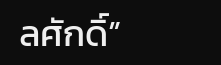ลศักดิ์”